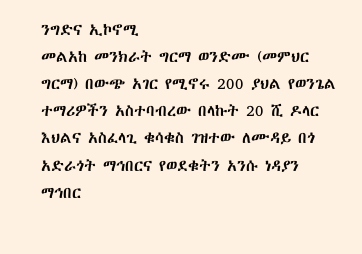ንግድና ኢኮኖሚ
መልአከ መንክራት ግርማ ወንድሙ (መምህር ግርማ) በውጭ አገር የሚኖሩ 200 ያህል የወንጌል ተማሪዎችን አስተባብረው በላኩት 20 ሺ ዶላር እህልና አስፈላጊ ቁሳቁስ ገዝተው ለሙዳይ በጎ አድራጎት ማኅበርና የወደቁትን አንሱ ነዳያን ማኅበር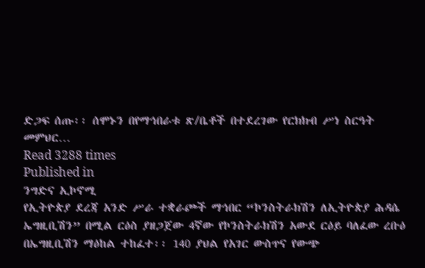ድጋፍ ሰጡ፡፡ ሰሞኑን በየማኅበራቱ ጽ/ቤቶች በተደረገው የርክክብ ሥነ ስርዓት መምህር…
Read 3288 times
Published in
ንግድና ኢኮኖሚ
የኢትዮጵያ ደረጃ አንድ ሥራ ተቋራጮች ማኅበር “ኮንስትራክሽን ለኢትዮጵያ ሕዳሴ ኤግዚቢሽን” በሚል ርዕስ ያዘጋጀው 4ኛው የኮንስትራክሽን አውደ ርዕይ ባለፈው ረቡዕ በኤግዚቢሽን ማዕከል ተከፈተ፡፡ 140 ያህል የአገር ውስጥና የውጭ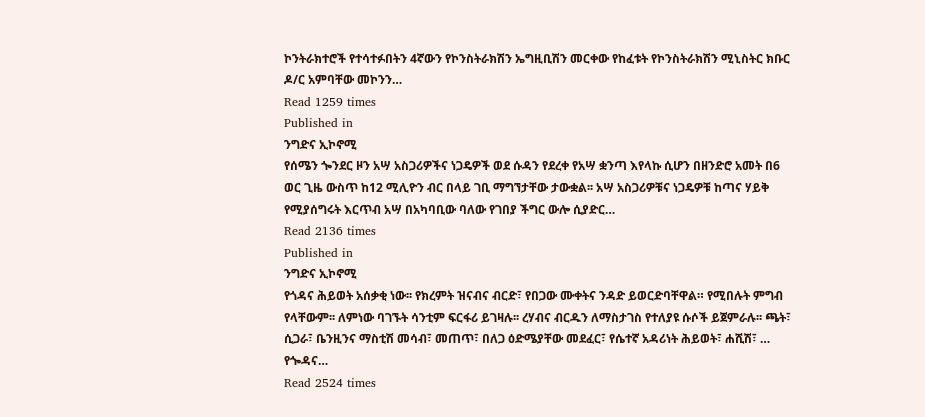ኮንትራክተሮች የተሳተፉበትን 4ኛውን የኮንስትራክሽን ኤግዚቢሽን መርቀው የከፈቱት የኮንስትራክሽን ሚኒስትር ክቡር ዶ/ር አምባቸው መኮንን…
Read 1259 times
Published in
ንግድና ኢኮኖሚ
የሰሜን ጐንደር ዞን አሣ አስጋሪዎችና ነጋዴዎች ወደ ሱዳን የደረቀ የአሣ ቋንጣ እየላኩ ሲሆን በዘንድሮ አመት በ6 ወር ጊዜ ውስጥ ከ12 ሚሊዮን ብር በላይ ገቢ ማግኘታቸው ታውቋል፡፡ አሣ አስጋሪዎቹና ነጋዴዎቹ ከጣና ሃይቅ የሚያሰግሩት እርጥብ አሣ በአካባቢው ባለው የገበያ ችግር ውሎ ሲያድር…
Read 2136 times
Published in
ንግድና ኢኮኖሚ
የጎዳና ሕይወት አሰቃቂ ነው፡፡ የክረምት ዝናብና ብርድ፣ የበጋው ሙቀትና ንዳድ ይወርድባቸዋል። የሚበሉት ምግብ የላቸውም፡፡ ለምነው ባገኙት ሳንቲም ፍርፋሪ ይገዛሉ፡፡ ረሃብና ብርዱን ለማስታገስ የተለያዩ ሱሶች ይጀምራሉ፡፡ ጫት፣ ሲጋራ፣ ቤንዚንና ማስቲሽ መሳብ፣ መጠጥ፣ በለጋ ዕድሜያቸው መደፈር፣ የሴተኛ አዳሪነት ሕይወት፣ ሐሺሽ፣ … የጐዳና…
Read 2524 times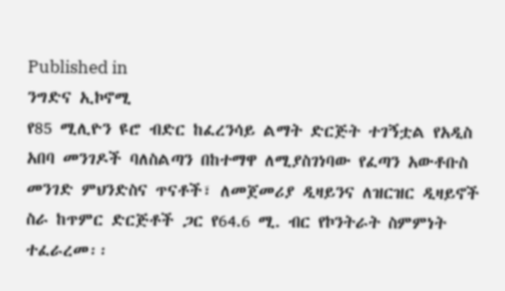Published in
ንግድና ኢኮኖሚ
የ85 ሚሊዮን ዩሮ ብድር ከፈረንሳይ ልማት ድርጅት ተገኝቷል የአዲስ አበባ መንገዶች ባለስልጣን በከተማዋ ለሚያስገነባው የፈጣን አውቶቡስ መንገድ ምህንድስና ጥናቶች፣ ለመጀመሪያ ዲዛይንና ለዝርዝር ዲዛይኖች ስራ ከጥምር ድርጅቶች ጋር የ64.6 ሚ. ብር የኮንትራት ስምምነት ተፈራረመ፡፡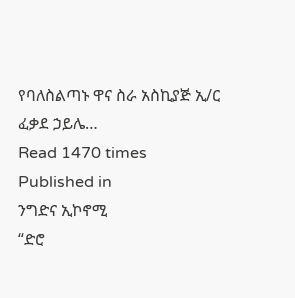የባለስልጣኑ ዋና ስራ አስኪያጅ ኢ/ር ፈቃደ ኃይሌ…
Read 1470 times
Published in
ንግድና ኢኮኖሚ
“ድሮ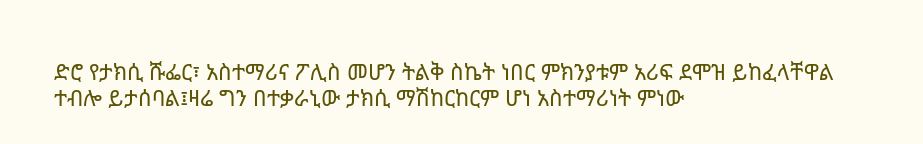ድሮ የታክሲ ሹፌር፣ አስተማሪና ፖሊስ መሆን ትልቅ ስኬት ነበር ምክንያቱም አሪፍ ደሞዝ ይከፈላቸዋል ተብሎ ይታሰባል፤ዛሬ ግን በተቃራኒው ታክሲ ማሽከርከርም ሆነ አስተማሪነት ምነው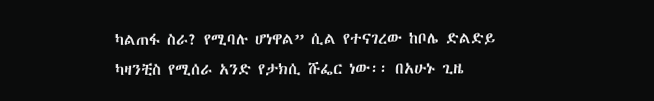ካልጠፋ ስራ? የሚባሉ ሆነዋል” ሲል የተናገረው ከቦሌ ድልድይ ካዛንቺስ የሚሰራ አንድ የታክሲ ሹፌር ነው፡፡ በአሁኑ ጊዜ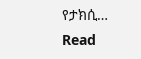የታክሲ…
Read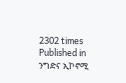2302 times
Published in
ንግድና ኢኮኖሚ